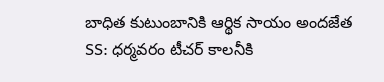బాధిత కుటుంబానికి ఆర్థిక సాయం అందజేత
SS: ధర్మవరం టీచర్ కాలనీకి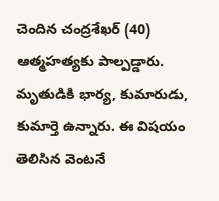చెందిన చంద్రశేఖర్ (40) ఆత్మహత్యకు పాల్పడ్డారు. మృతుడికి భార్య, కుమారుడు, కుమార్తె ఉన్నారు. ఈ విషయం తెలిసిన వెంటనే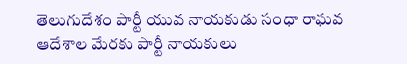తెలుగుదేశం పార్టీ యువ నాయకుడు సంధా రాఘవ ఆదేశాల మేరకు పార్టీ నాయకులు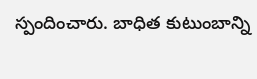స్పందించారు. బాధిత కుటుంబాన్ని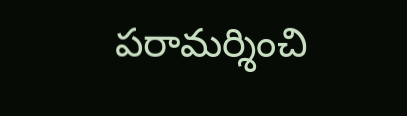పరామర్శించి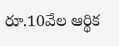రూ.10వేల ఆర్థిక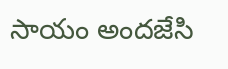సాయం అందజేసి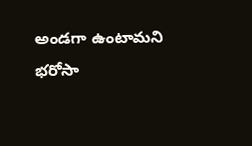అండగా ఉంటామని భరోసా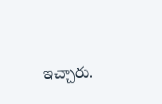ఇచ్చారు.